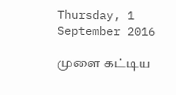Thursday, 1 September 2016

முளை கட்டிய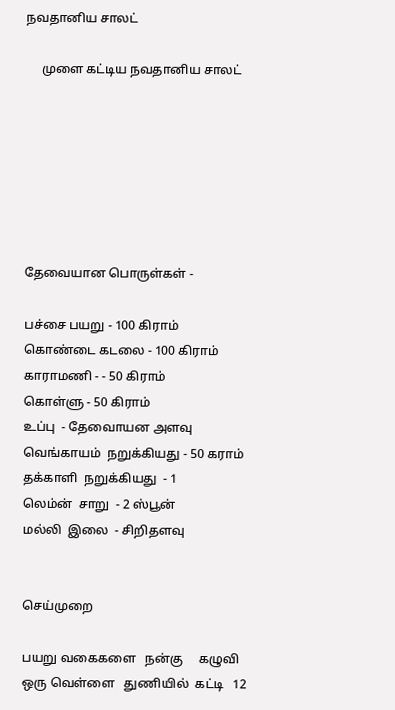நவதானிய சாலட்

     முளை கட்டிய நவதானிய சாலட்







தேவையான பொருள்கள் -

பச்சை பயறு - 100 கிராம்
கொண்டை கடலை - 100 கிராம்
காராமணி - - 50 கிராம்
கொள்ளு - 50 கிராம்
உப்பு  - தேவைாயன அளவு
வெங்காயம்  நறுக்கியது - 50 கராம்
தக்காளி  நறுக்கியது  - 1
லெம்ன்  சாறு  - 2 ஸ்பூன்
மல்லி  இலை  - சிறிதளவு


செய்முறை

பயறு வகைகளை   நன்கு     கழுவி     ஒரு வெள்ளை   துணியில்  கட்டி   12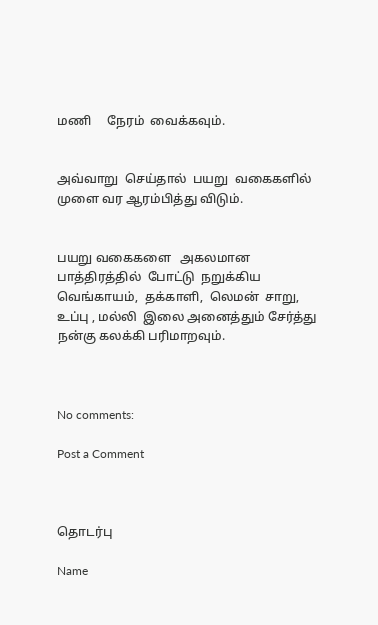மணி     நேரம்  வைக்கவும்.


அவ்வாறு  செய்தால்  பயறு  வகைகளில்  முளை வர ஆரம்பித்து விடும்.


பயறு வகைகளை   அகலமான  பாத்திரத்தில்  போட்டு  நறுக்கிய  வெங்காயம்,  தக்காளி,  லெமன்  சாறு,   உப்பு , மல்லி  இலை அனைத்தும் சேர்த்து நன்கு கலக்கி பரிமாறவும்.



No comments:

Post a Comment



தொடர்பு

Name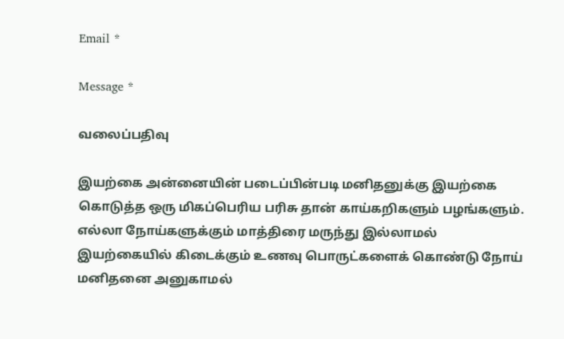Email *

Message *

வலைப்பதிவு

இயற்கை அன்னையின் படைப்பின்படி மனிதனுக்கு இயற்கை கொடுத்த ஒரு மிகப்பெரிய பரிசு தான் காய்கறிகளும் பழங்களும். எல்லா நோய்களுக்கும் மாத்திரை மருந்து இல்லாமல் இயற்கையில் கிடைக்கும் உணவு பொருட்களைக் கொண்டு நோய் மனிதனை அனுகாமல்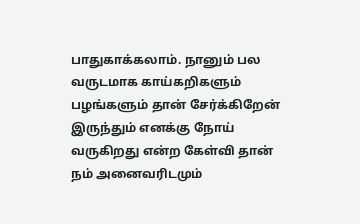பாதுகாக்கலாம். நானும் பல வருடமாக காய்கறிகளும் பழங்களும் தான் சேர்க்கிறேன் இருந்தும் எனக்கு நோய் வருகிறது என்ற கேள்வி தான் நம் அனைவரிடமும்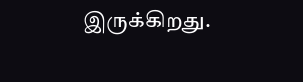இருக்கிறது.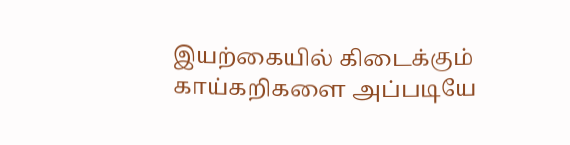இயற்கையில் கிடைக்கும் காய்கறிகளை அப்படியே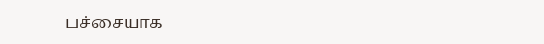பச்சையாக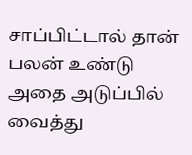சாப்பிட்டால் தான் பலன் உண்டு அதை அடுப்பில் வைத்து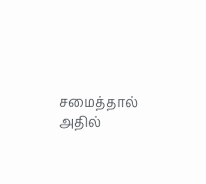சமைத்தால் அதில்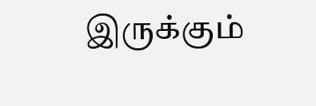இருக்கும்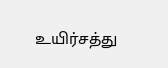உயிர்சத்து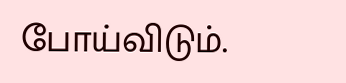போய்விடும்.